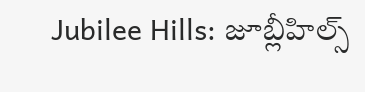Jubilee Hills: జూబ్లీహిల్స్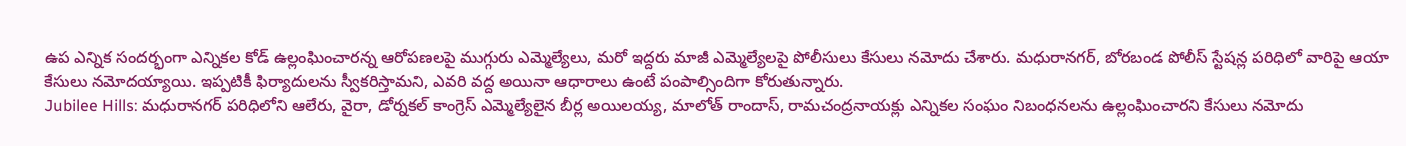ఉప ఎన్నిక సందర్భంగా ఎన్నికల కోడ్ ఉల్లంఘించారన్న ఆరోపణలపై ముగ్గురు ఎమ్మెల్యేలు, మరో ఇద్దరు మాజీ ఎమ్మెల్యేలపై పోలీసులు కేసులు నమోదు చేశారు. మధురానగర్, బోరబండ పోలీస్ స్టేషన్ల పరిధిలో వారిపై ఆయా కేసులు నమోదయ్యాయి. ఇప్పటికీ ఫిర్యాదులను స్వీకరిస్తామని, ఎవరి వద్ద అయినా ఆధారాలు ఉంటే పంపాల్సిందిగా కోరుతున్నారు.
Jubilee Hills: మధురానగర్ పరిధిలోని ఆలేరు, వైరా, డోర్నకల్ కాంగ్రెస్ ఎమ్మెల్యేలైన బీర్ల అయిలయ్య, మాలోత్ రాందాస్, రామచంద్రనాయక్లు ఎన్నికల సంఘం నిబంధనలను ఉల్లంఘించారని కేసులు నమోదు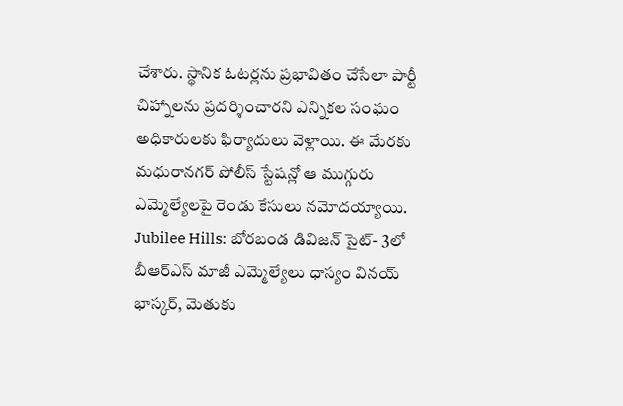చేశారు. స్థానిక ఓటర్లను ప్రభావితం చేసేలా పార్టీ చిహ్నాలను ప్రదర్శించారని ఎన్నికల సంఘం అధికారులకు ఫిర్యాదులు వెళ్లాయి. ఈ మేరకు మధురానగర్ పోలీస్ స్టేషన్లో ఆ ముగ్గురు ఎమ్మెల్యేలపై రెండు కేసులు నమోదయ్యాయి.
Jubilee Hills: బోరబండ డివిజన్ సైట్- 3లో బీఆర్ఎస్ మాజీ ఎమ్మెల్యేలు ధాస్యం వినయ్ భాస్కర్, మెతుకు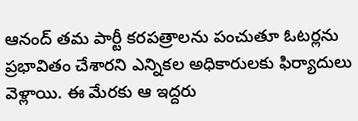ఆనంద్ తమ పార్టీ కరపత్రాలను పంచుతూ ఓటర్లను ప్రభావితం చేశారని ఎన్నికల అధికారులకు ఫిర్యాదులు వెళ్లాయి. ఈ మేరకు ఆ ఇద్దరు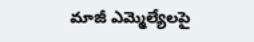మాజీ ఎమ్మెల్యేలపై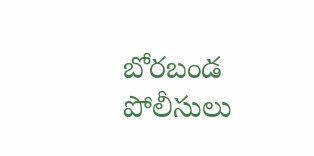బోరబండ పోలీసులు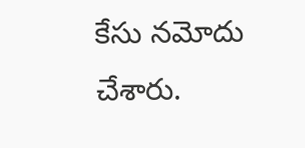కేసు నమోదు చేశారు.